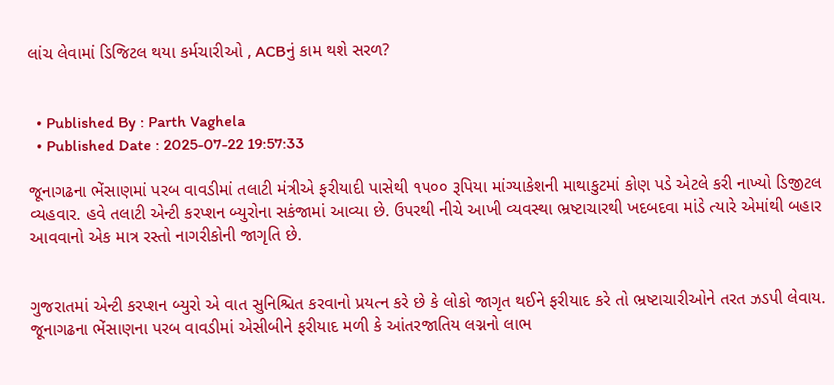લાંચ લેવામાં ડિજિટલ થયા કર્મચારીઓ , ACBનું કામ થશે સરળ?


  • Published By : Parth Vaghela
  • Published Date : 2025-07-22 19:57:33

જૂનાગઢના ભેંસાણમાં પરબ વાવડીમાં તલાટી મંત્રીએ ફરીયાદી પાસેથી ૧૫૦૦ રૂપિયા માંગ્યાકેશની માથાકુટમાં કોણ પડે એટલે કરી નાખ્યો ડિજીટલ વ્યહવાર. હવે તલાટી એન્ટી કરપ્શન બ્યુરોના સકંજામાં આવ્યા છે. ઉપરથી નીચે આખી વ્યવસ્થા ભ્રષ્ટાચારથી ખદબદવા માંડે ત્યારે એમાંથી બહાર આવવાનો એક માત્ર રસ્તો નાગરીકોની જાગૃતિ છે.


ગુજરાતમાં એન્ટી કરપ્શન બ્યુરો એ વાત સુનિશ્ચિત કરવાનો પ્રયત્ન કરે છે કે લોકો જાગૃત થઈને ફરીયાદ કરે તો ભ્રષ્ટાચારીઓને તરત ઝડપી લેવાય. જૂનાગઢના ભેંસાણના પરબ વાવડીમાં એસીબીને ફરીયાદ મળી કે આંતરજાતિય લગ્નનો લાભ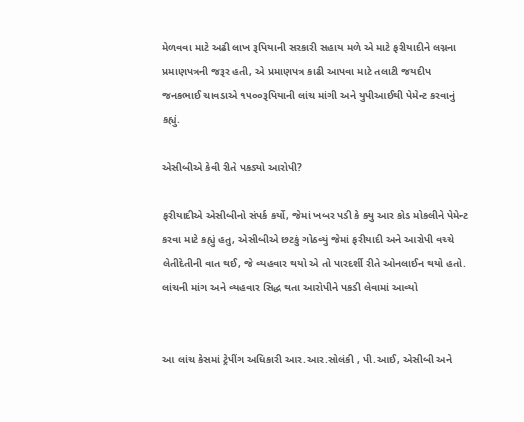મેળવવા માટે અઢી લાખ રૂપિયાની સરકારી સહાય મળે એ માટે ફરીયાદીને લગ્નના પ્રમાણપત્રની જરૂર હતી, એ પ્રમાણપત્ર કાઢી આપવા માટે તલાટી જયદીપ જનકભાઈ ચાવડાએ ૧૫૦૦રૂપિયાની લાંચ માંગી અને યુપીઆઈથી પેમેન્ટ કરવાનું કહ્યું.

એસીબીએ કેવી રીતે પકડ્યો આરોપી?

ફરીયાદીએ એસીબીનો સંપર્ક કર્યો, જેમાં ખબર પડી કે ક્યુ આર કોડ મોકલીને પેમેન્ટ કરવા માટે કહ્યું હતુ, એસીબીએ છટકું ગોઠવ્યું જેમાં ફરીયાદી અને આરોપી વચ્ચે લેતીદેતીની વાત થઈ, જે વ્યહવાર થયો એ તો પારદર્શી રીતે ઓનલાઈન થયો હતો. લાંચની માંગ અને વ્યહવાર સિદ્ધ થતા આરોપીને પકડી લેવામાં આવ્યો


આ લાંચ કેસમાં ટ્રેપીંગ અધિકારી આર.આર.સોલંકી , પી.આઈ, એસીબી અને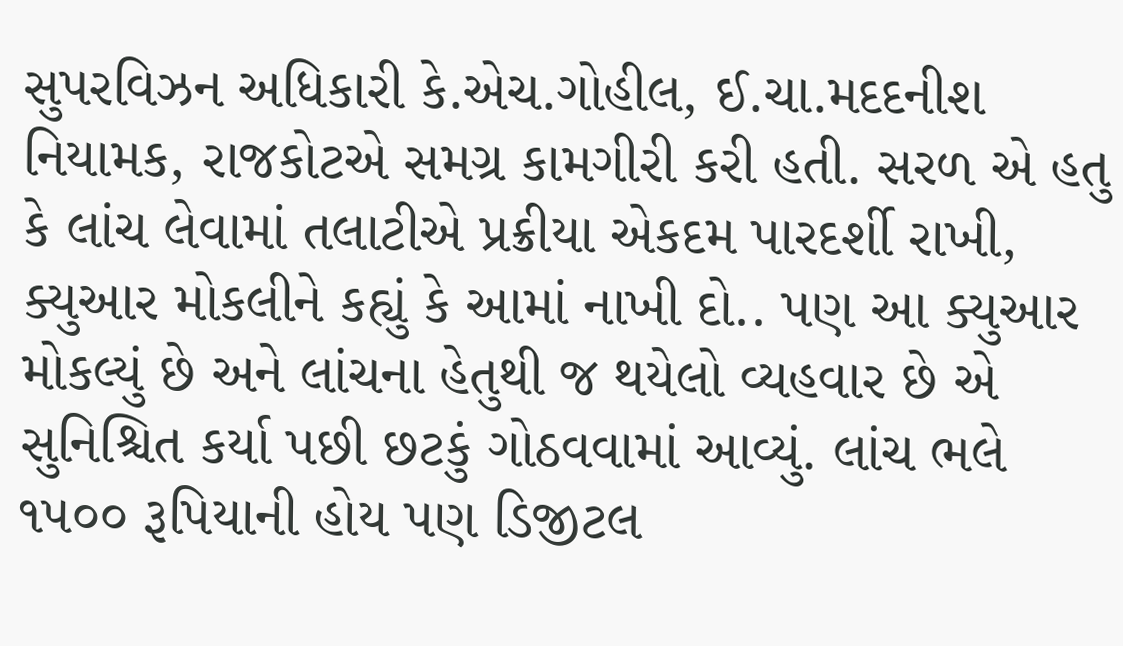સુપરવિઝન અધિકારી કે.એચ.ગોહીલ, ઈ.ચા.મદદનીશ નિયામક, રાજકોટએ સમગ્ર કામગીરી કરી હતી. સરળ એ હતુ કે લાંચ લેવામાં તલાટીએ પ્રક્રીયા એકદમ પારદર્શી રાખી, ક્યુઆર મોકલીને કહ્યું કે આમાં નાખી દો.. પણ આ ક્યુઆર મોકલ્યું છે અને લાંચના હેતુથી જ થયેલો વ્યહવાર છે એ સુનિશ્ચિત કર્યા પછી છટકું ગોઠવવામાં આવ્યું. લાંચ ભલે ૧૫૦૦ રૂપિયાની હોય પણ ડિજીટલ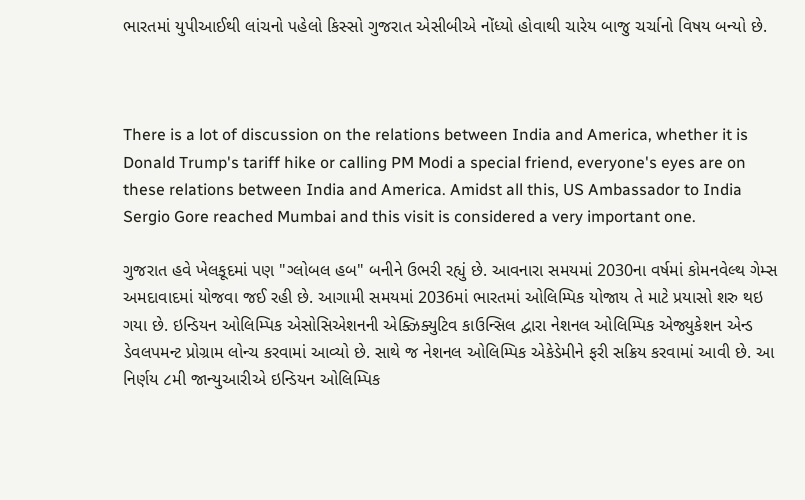ભારતમાં યુપીઆઈથી લાંચનો પહેલો કિસ્સો ગુજરાત એસીબીએ નોંધ્યો હોવાથી ચારેય બાજુ ચર્ચાનો વિષય બન્યો છે.



There is a lot of discussion on the relations between India and America, whether it is Donald Trump's tariff hike or calling PM Modi a special friend, everyone's eyes are on these relations between India and America. Amidst all this, US Ambassador to India Sergio Gore reached Mumbai and this visit is considered a very important one.

ગુજરાત હવે ખેલકૂદમાં પણ "ગ્લોબલ હબ" બનીને ઉભરી રહ્યું છે. આવનારા સમયમાં 2030ના વર્ષમાં કોમનવેલ્થ ગેમ્સ અમદાવાદમાં યોજવા જઈ રહી છે. આગામી સમયમાં 2036માં ભારતમાં ઓલિમ્પિક યોજાય તે માટે પ્રયાસો શરુ થઇ ગયા છે. ઇન્ડિયન ઓલિમ્પિક એસોસિએશનની એક્ઝિક્યુટિવ કાઉન્સિલ દ્વારા નેશનલ ઓલિમ્પિક એજ્યુકેશન એન્ડ ડેવલપમન્ટ પ્રોગ્રામ લોન્ચ કરવામાં આવ્યો છે. સાથે જ નેશનલ ઓલિમ્પિક એકેડેમીને ફરી સક્રિય કરવામાં આવી છે. આ નિર્ણય ૮મી જાન્યુઆરીએ ઇન્ડિયન ઓલિમ્પિક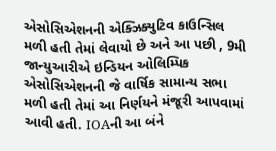એસોસિએશનની એક્ઝિક્યુટિવ કાઉન્સિલ મળી હતી તેમાં લેવાયો છે અને આ પછી , 9મી જાન્યુઆરીએ ઇન્ડિયન ઓલિમ્પિક એસોસિએશનની જે વાર્ષિક સામાન્ય સભા મળી હતી તેમાં આ નિર્ણયને મંજૂરી આપવામાં આવી હતી. IOAની આ બંને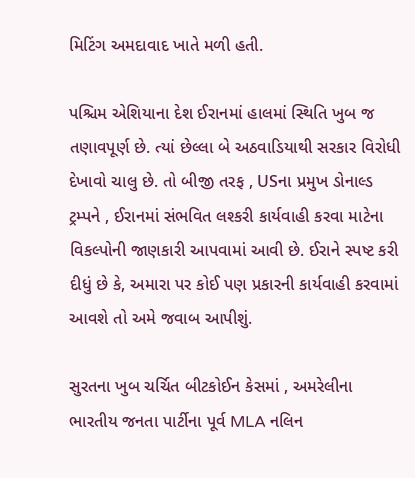મિટિંગ અમદાવાદ ખાતે મળી હતી.

પશ્ચિમ એશિયાના દેશ ઈરાનમાં હાલમાં સ્થિતિ ખુબ જ તણાવપૂર્ણ છે. ત્યાં છેલ્લા બે અઠવાડિયાથી સરકાર વિરોધી દેખાવો ચાલુ છે. તો બીજી તરફ , USના પ્રમુખ ડોનાલ્ડ ટ્રમ્પને , ઈરાનમાં સંભવિત લશ્કરી કાર્યવાહી કરવા માટેના વિકલ્પોની જાણકારી આપવામાં આવી છે. ઈરાને સ્પષ્ટ કરી દીધું છે કે, અમારા પર કોઈ પણ પ્રકારની કાર્યવાહી કરવામાં આવશે તો અમે જવાબ આપીશું.

સુરતના ખુબ ચર્ચિત બીટકોઈન કેસમાં , અમરેલીના ભારતીય જનતા પાર્ટીના પૂર્વ MLA નલિન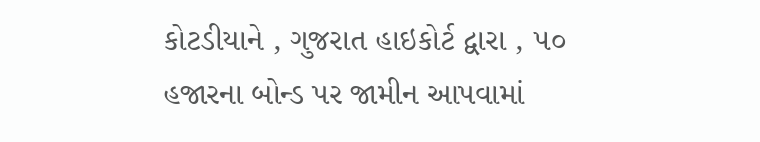કોટડીયાને , ગુજરાત હાઇકોર્ટ દ્વારા , ૫૦ હજારના બોન્ડ પર જામીન આપવામાં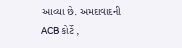આવ્યા છે. અમદાવાદની ACB કોર્ટે ,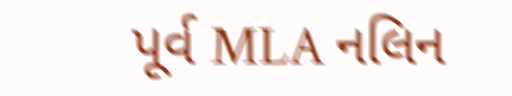પૂર્વ MLA નલિન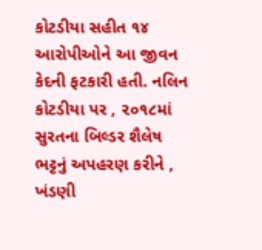કોટડીયા સહીત ૧૪ આરોપીઓને આ જીવન કેદની ફટકારી હતી. નલિન કોટડીયા પર , ૨૦૧૮માં સુરતના બિલ્ડર શૈલેષ ભટ્ટનું અપહરણ કરીને , ખંડણી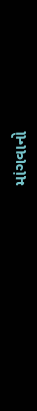માંગવાનો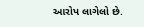આરોપ લાગેલો છે.